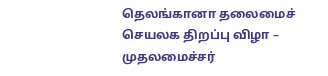தெலங்கானா தலைமைச் செயலக திறப்பு விழா – முதலமைச்சர்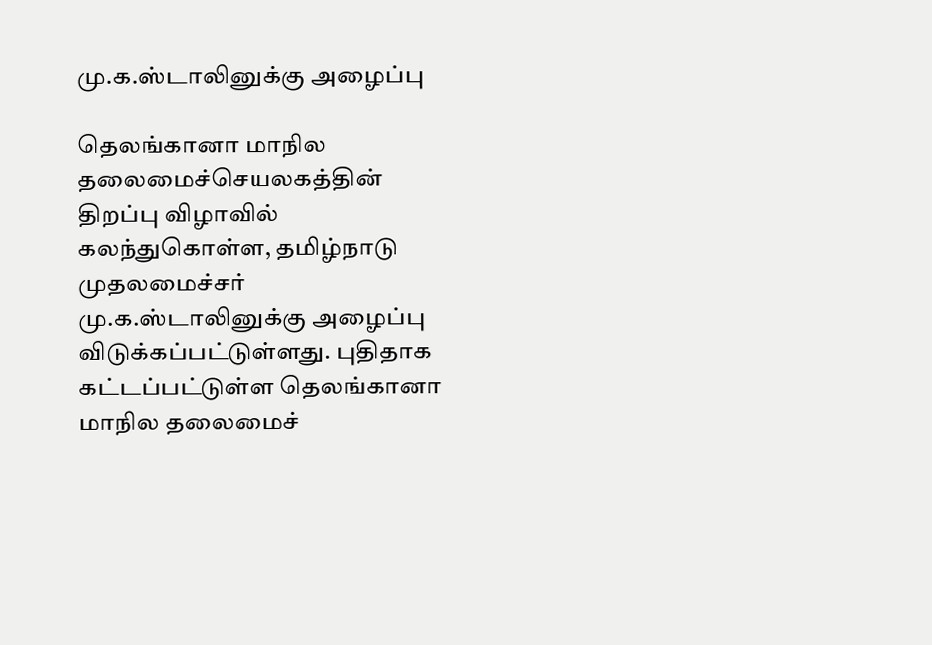மு.க.ஸ்டாலினுக்கு அழைப்பு

தெலங்கானா மாநில தலைமைச்செயலகத்தின் திறப்பு விழாவில் கலந்துகொள்ள, தமிழ்நாடு முதலமைச்சர் மு.க.ஸ்டாலினுக்கு அழைப்பு விடுக்கப்பட்டுள்ளது. புதிதாக கட்டப்பட்டுள்ள தெலங்கானா மாநில தலைமைச்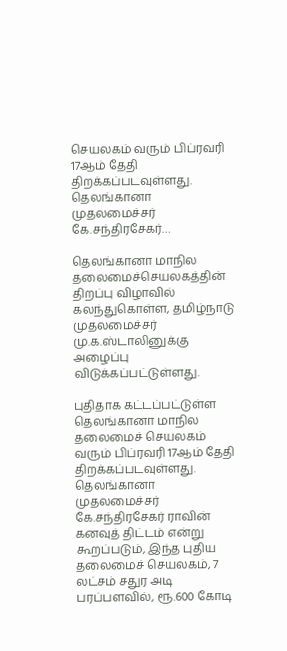செயலகம் வரும் பிப்ரவரி 17ஆம் தேதி திறக்கப்படவுள்ளது. தெலங்கானா முதலமைச்சர் கே.சந்திரசேகர்…

தெலங்கானா மாநில தலைமைச்செயலகத்தின் திறப்பு விழாவில் கலந்துகொள்ள, தமிழ்நாடு முதலமைச்சர் மு.க.ஸ்டாலினுக்கு அழைப்பு விடுக்கப்பட்டுள்ளது.

புதிதாக கட்டப்பட்டுள்ள தெலங்கானா மாநில தலைமைச் செயலகம் வரும் பிப்ரவரி 17ஆம் தேதி திறக்கப்படவுள்ளது. தெலங்கானா முதலமைச்சர் கே.சந்திரசேகர் ராவின் கனவுத் திட்டம் என்று கூறப்படும், இந்த புதிய தலைமைச் செயலகம், 7 லட்சம் சதுர அடி பரப்பளவில், ரூ.600 கோடி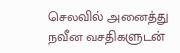செலவில் அனைத்து நவீன வசதிகளுடன்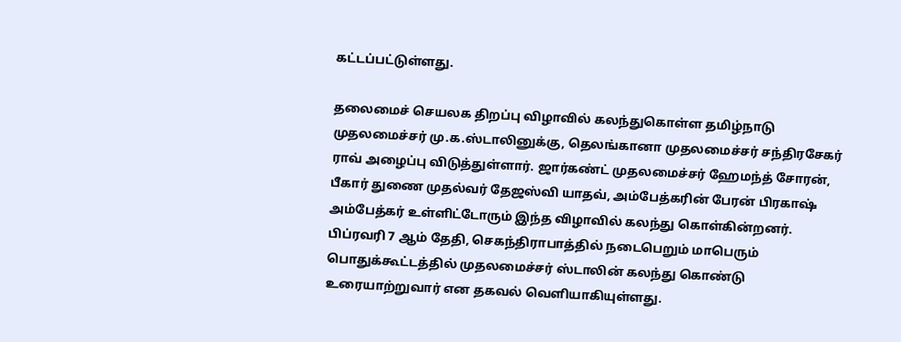கட்டப்பட்டுள்ளது.

தலைமைச் செயலக திறப்பு விழாவில் கலந்துகொள்ள தமிழ்நாடு முதலமைச்சர் மு.க.ஸ்டாலினுக்கு, தெலங்கானா முதலமைச்சர் சந்திரசேகர் ராவ் அழைப்பு விடுத்துள்ளார். ஜார்கண்ட் முதலமைச்சர் ஹேமந்த் சோரன், பீகார் துணை முதல்வர் தேஜஸ்வி யாதவ், அம்பேத்கரின் பேரன் பிரகாஷ் அம்பேத்கர் உள்ளிட்டோரும் இந்த விழாவில் கலந்து கொள்கின்றனர். பிப்ரவரி 7 ஆம் தேதி, செகந்திராபாத்தில் நடைபெறும் மாபெரும் பொதுக்கூட்டத்தில் முதலமைச்சர் ஸ்டாலின் கலந்து கொண்டு உரையாற்றுவார் என தகவல் வெளியாகியுள்ளது.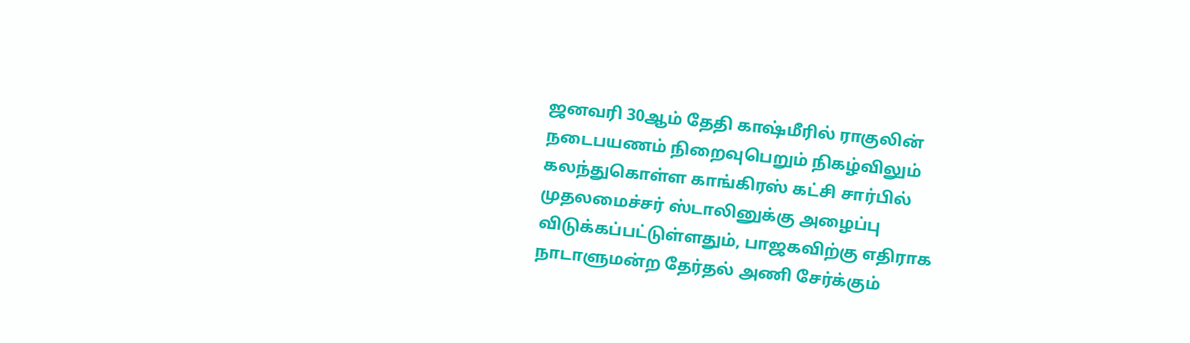ஜனவரி 30ஆம் தேதி காஷ்மீரில் ராகுலின் நடைபயணம் நிறைவுபெறும் நிகழ்விலும் கலந்துகொள்ள காங்கிரஸ் கட்சி சார்பில் முதலமைச்சர் ஸ்டாலினுக்கு அழைப்பு விடுக்கப்பட்டுள்ளதும், பாஜகவிற்கு எதிராக நாடாளுமன்ற தேர்தல் அணி சேர்க்கும்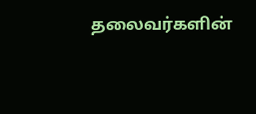தலைவர்களின்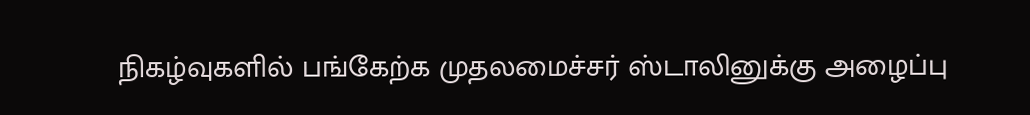நிகழ்வுகளில் பங்கேற்க முதலமைச்சர் ஸ்டாலினுக்கு அழைப்பு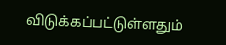விடுக்கப்பட்டுள்ளதும்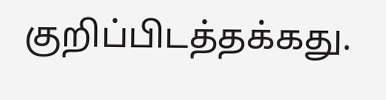குறிப்பிடத்தக்கது.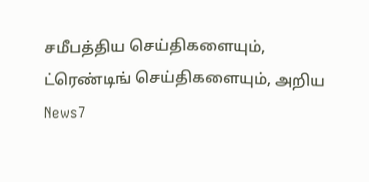சமீபத்திய செய்திகளையும், ட்ரெண்டிங் செய்திகளையும், அறிய News7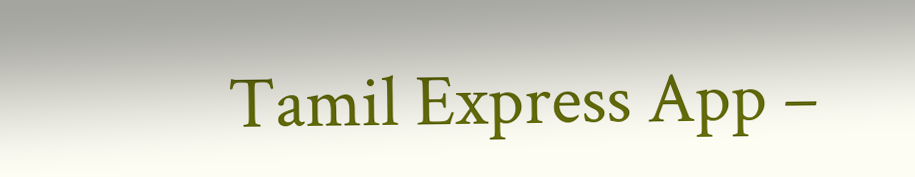Tamil Express App –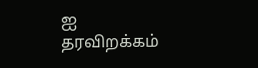ஐ தரவிறக்கம்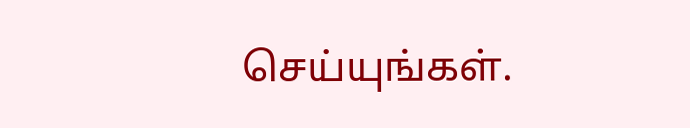செய்யுங்கள்.